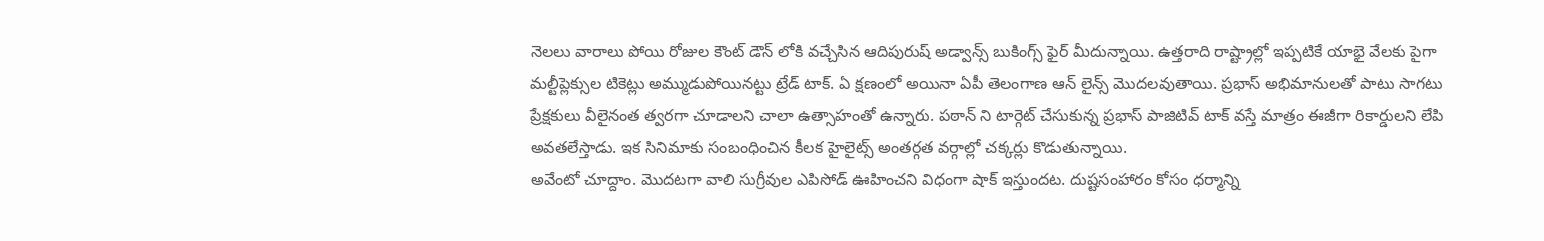నెలలు వారాలు పోయి రోజుల కౌంట్ డౌన్ లోకి వచ్చేసిన ఆదిపురుష్ అడ్వాన్స్ బుకింగ్స్ ఫైర్ మీదున్నాయి. ఉత్తరాది రాష్ట్రాల్లో ఇప్పటికే యాభై వేలకు పైగా మల్టీప్లెక్సుల టికెట్లు అమ్ముడుపోయినట్టు ట్రేడ్ టాక్. ఏ క్షణంలో అయినా ఏపీ తెలంగాణ ఆన్ లైన్స్ మొదలవుతాయి. ప్రభాస్ అభిమానులతో పాటు సాగటు ప్రేక్షకులు వీలైనంత త్వరగా చూడాలని చాలా ఉత్సాహంతో ఉన్నారు. పఠాన్ ని టార్గెట్ చేసుకున్న ప్రభాస్ పాజిటివ్ టాక్ వస్తే మాత్రం ఈజీగా రికార్డులని లేపి అవతలేస్తాడు. ఇక సినిమాకు సంబంధించిన కీలక హైలైట్స్ అంతర్గత వర్గాల్లో చక్కర్లు కొడుతున్నాయి.
అవేంటో చూద్దాం. మొదటగా వాలి సుగ్రీవుల ఎపిసోడ్ ఊహించని విధంగా షాక్ ఇస్తుందట. దుష్టసంహారం కోసం ధర్మాన్ని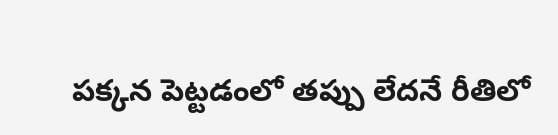పక్కన పెట్టడంలో తప్పు లేదనే రీతిలో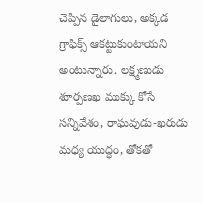చెప్పిన డైలాగులు, అక్కడ గ్రాఫిక్స్ ఆకట్టుకుంటాయని అంటున్నారు. లక్ష్మణుడు శూర్పణఖ ముక్కు కోసే సన్నివేశం, రాఘవుడు-ఖరుడు మధ్య యుద్ధం, తోకతో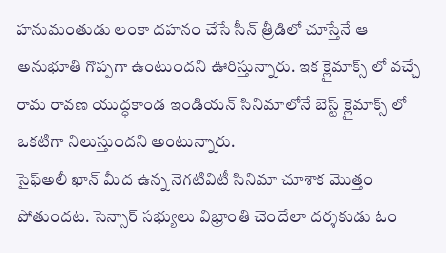హనుమంతుడు లంకా దహనం చేసే సీన్ త్రీడిలో చూస్తేనే ఆ అనుభూతి గొప్పగా ఉంటుందని ఊరిస్తున్నారు. ఇక క్లైమాక్స్ లో వచ్చే రామ రావణ యుద్ధకాండ ఇండియన్ సినిమాలోనే బెస్ట్ క్లైమాక్స్ లో ఒకటిగా నిలుస్తుందని అంటున్నారు.
సైఫ్అలీ ఖాన్ మీద ఉన్న నెగటివిటీ సినిమా చూశాక మొత్తం పోతుందట. సెన్సార్ సభ్యులు విభ్రాంతి చెందేలా దర్శకుడు ఓం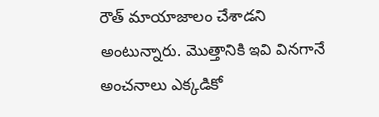రౌత్ మాయాజాలం చేశాడని అంటున్నారు. మొత్తానికి ఇవి వినగానే అంచనాలు ఎక్కడికో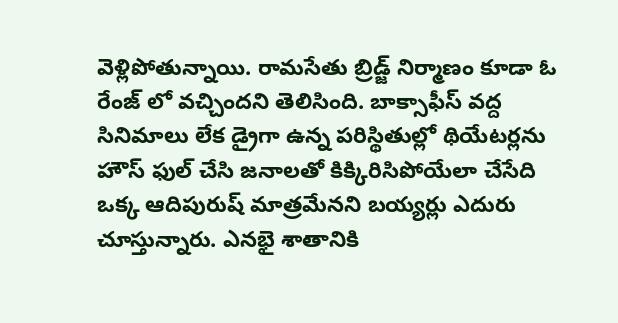వెళ్లిపోతున్నాయి. రామసేతు బ్రిడ్జ్ నిర్మాణం కూడా ఓ రేంజ్ లో వచ్చిందని తెలిసింది. బాక్సాఫీస్ వద్ద సినిమాలు లేక డ్రైగా ఉన్న పరిస్థితుల్లో థియేటర్లను హౌస్ ఫుల్ చేసి జనాలతో కిక్కిరిసిపోయేలా చేసేది ఒక్క ఆదిపురుష్ మాత్రమేనని బయ్యర్లు ఎదురు చూస్తున్నారు. ఎనభై శాతానికి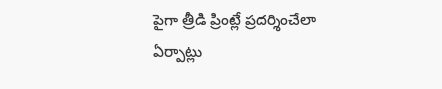పైగా త్రీడి ప్రింట్లే ప్రదర్శించేలా ఏర్పాట్లు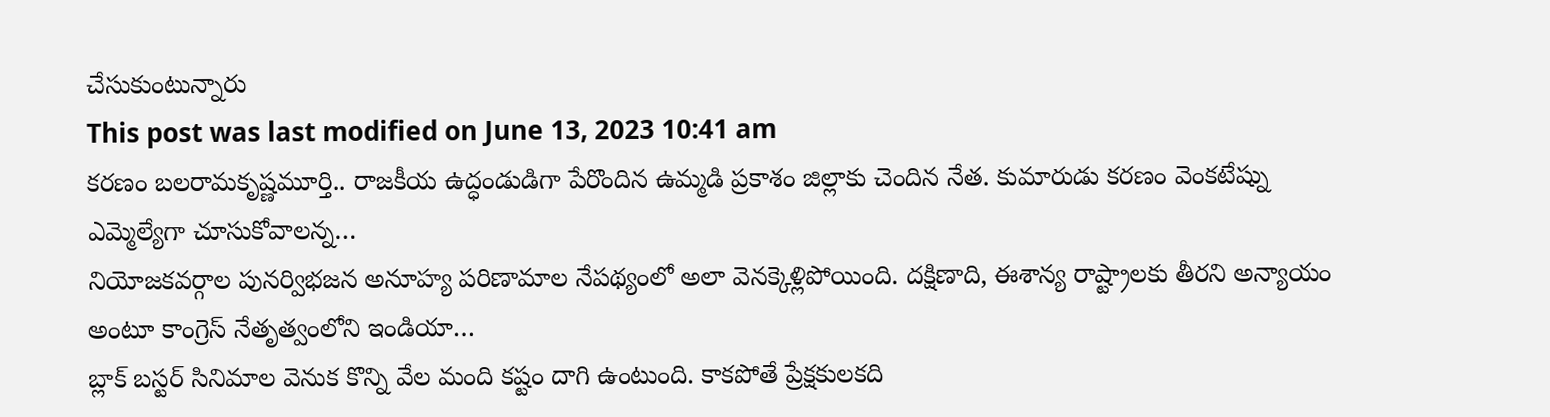చేసుకుంటున్నారు
This post was last modified on June 13, 2023 10:41 am
కరణం బలరామకృష్ణమూర్తి.. రాజకీయ ఉద్ధండుడిగా పేరొందిన ఉమ్మడి ప్రకాశం జిల్లాకు చెందిన నేత. కుమారుడు కరణం వెంకటేష్ను ఎమ్మెల్యేగా చూసుకోవాలన్న…
నియోజకవర్గాల పునర్విభజన అనూహ్య పరిణామాల నేపథ్యంలో అలా వెనక్కెళ్లిపోయింది. దక్షిణాది, ఈశాన్య రాష్ట్రాలకు తీరని అన్యాయం అంటూ కాంగ్రెస్ నేతృత్వంలోని ఇండియా…
బ్లాక్ బస్టర్ సినిమాల వెనుక కొన్ని వేల మంది కష్టం దాగి ఉంటుంది. కాకపోతే ప్రేక్షకులకది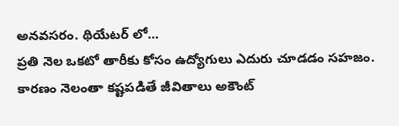అనవసరం. థియేటర్ లో…
ప్రతి నెల ఒకటో తారీకు కోసం ఉద్యోగులు ఎదురు చూడడం సహజం. కారణం నెలంతా కష్టపడితే జీవితాలు అకౌంట్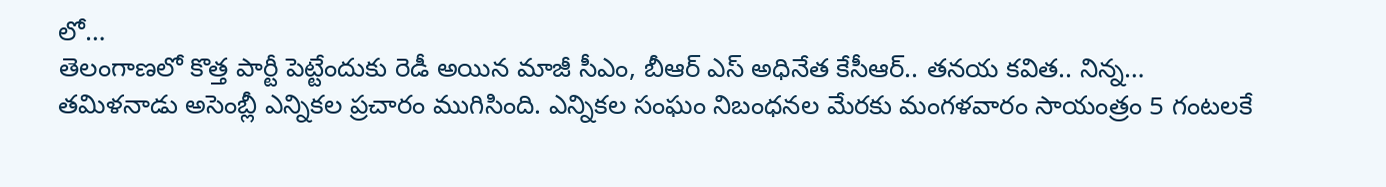లో…
తెలంగాణలో కొత్త పార్టీ పెట్టేందుకు రెడీ అయిన మాజీ సీఎం, బీఆర్ ఎస్ అధినేత కేసీఆర్.. తనయ కవిత.. నిన్న…
తమిళనాడు అసెంబ్లీ ఎన్నికల ప్రచారం ముగిసింది. ఎన్నికల సంఘం నిబంధనల మేరకు మంగళవారం సాయంత్రం 5 గంటలకే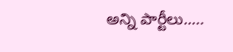అన్ని పార్టీలు..…